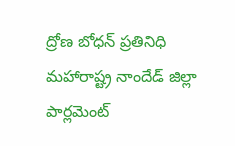ద్రోణ బోధన్ ప్రతినిధి
మహారాష్ట్ర నాందేడ్ జిల్లా పార్లమెంట్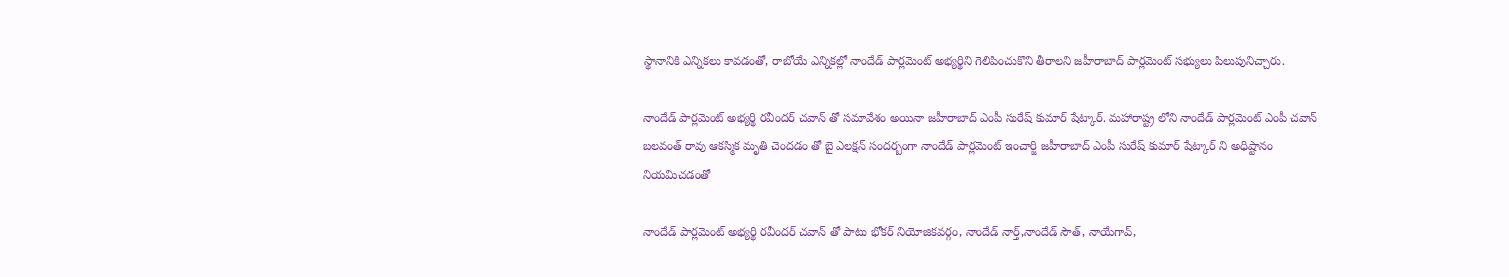స్థానానికి ఎన్నికలు కావడంతో, రాబోయే ఎన్నికల్లో నాందేడ్ పార్లమెంట్ అభ్యర్థిని గెలిపించుకొని తీరాలని జహీరాబాద్ పార్లమెంట్ సభ్యులు పిలుపునిచ్చారు.

నాందేడ్ పార్లమెంట్ అభ్యర్థి రవీందర్ చవాన్ తో సమావేశం అయినా జహీరాబాద్ ఎంపీ సురేష్ కుమార్ షేట్కార్. మహారాష్ట్ర లోని నాందేడ్ పార్లమెంట్ ఎంపీ చవాన్ బలవంత్ రావు ఆకస్మిక మృతి చెందడం తో బై ఎలక్షన్ సందర్బంగా నాందేడ్ పార్లమెంట్ ఇంచార్జి జహీరాబాద్ ఎంపీ సురేష్ కుమార్ షేట్కార్ ని అధిష్టానం నియమిచడంతో

నాందేడ్ పార్లమెంట్ అభ్యర్థి రవీందర్ చవాన్ తో పాటు భోకర్ నియోజికవర్గం, నాందేడ్ నార్త్,నాందేడ్ సౌత్, నాయేగావ్,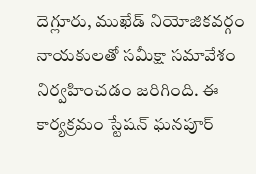దెగ్లూరు, ముఖేడ్ నియోజికవర్గం నాయకులతో సమీక్షా సమావేశం నిర్వహించడం జరిగింది. ఈ కార్యక్రమం స్టేషన్ ఘనపూర్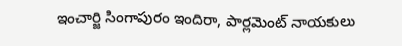ఇంచార్జి సింగాపురం ఇందిరా, పార్లమెంట్ నాయకులు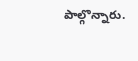పాల్గొన్నారు.